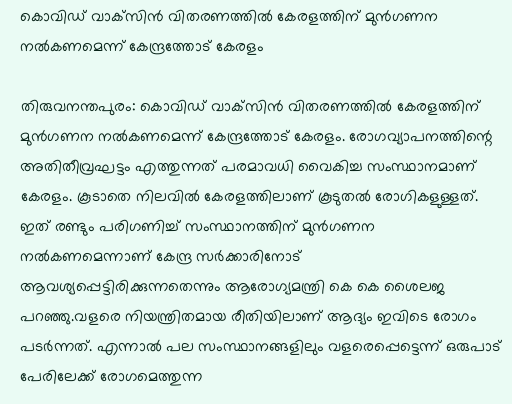കൊവിഡ് വാക്‌സിന്‍ വിതരണത്തില്‍ കേരളത്തിന് മുന്‍ഗണന നല്‍കണമെന്ന് കേന്ദ്രത്തോട് കേരളം

തിരുവനന്തപുരം: കൊവിഡ് വാക്‌സിന്‍ വിതരണത്തില്‍ കേരളത്തിന് മുന്‍ഗണന നല്‍കണമെന്ന് കേന്ദ്രത്തോട് കേരളം. രോഗവ്യാപനത്തിന്റെ അതിതീവ്രഘട്ടം എത്തുന്നത് പരമാവധി വൈകിച്ച സംസ്ഥാനമാണ് കേരളം. കൂടാതെ നിലവില്‍ കേരളത്തിലാണ് കൂടുതല്‍ രോഗികളുള്ളത്. ഇത് രണ്ടും പരിഗണിച്ച് സംസ്ഥാനത്തിന് മുന്‍ഗണന നല്‍കണമെന്നാണ് കേന്ദ്ര സര്‍ക്കാരിനോട് ആവശ്യപ്പെട്ടിരിക്കുന്നതെന്നും ആരോഗ്യമന്ത്രി കെ കെ ശൈലജ പറഞ്ഞു.വളരെ നിയന്ത്രിതമായ രീതിയിലാണ് ആദ്യം ഇവിടെ രോഗം പടര്‍ന്നത്. എന്നാല്‍ പല സംസ്ഥാനങ്ങളിലും വളരെപ്പെട്ടെന്ന് ഒരുപാട് പേരിലേക്ക് രോഗമെത്തുന്ന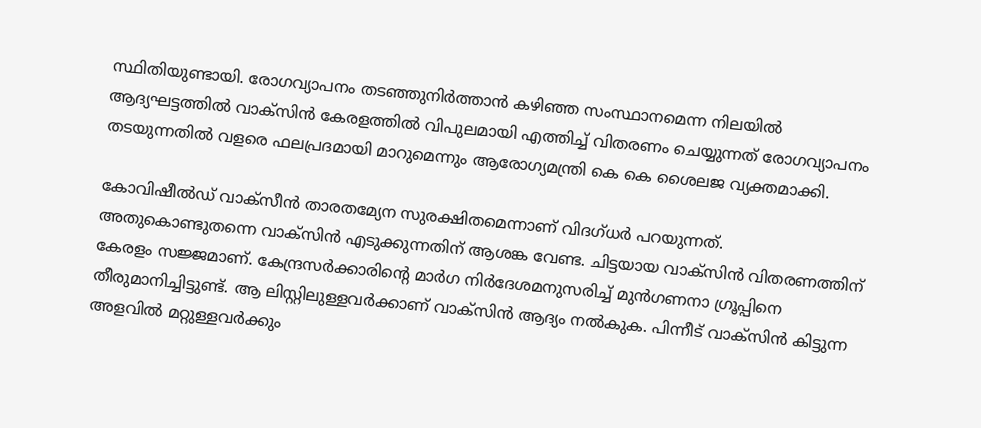സ്ഥിതിയുണ്ടായി. രോഗവ്യാപനം തടഞ്ഞുനിര്‍ത്താന്‍ കഴിഞ്ഞ സംസ്ഥാനമെന്ന നിലയില്‍ ആദ്യഘട്ടത്തില്‍ വാക്‌സിന്‍ കേരളത്തില്‍ വിപുലമായി എത്തിച്ച് വിതരണം ചെയ്യുന്നത് രോഗവ്യാപനം തടയുന്നതില്‍ വളരെ ഫലപ്രദമായി മാറുമെന്നും ആരോഗ്യമന്ത്രി കെ കെ ശൈലജ വ്യക്തമാക്കി.

കോവിഷീല്‍ഡ് വാക്സീന്‍ താരതമ്യേന സുരക്ഷിതമെന്നാണ് വിദഗ്ധര്‍ പറയുന്നത്. അതുകൊണ്ടുതന്നെ വാക്സിന്‍ എടുക്കുന്നതിന് ആശങ്ക വേണ്ട. ചിട്ടയായ വാക്സിന്‍ വിതരണത്തിന് കേരളം സജ്ജമാണ്. കേന്ദ്രസര്‍ക്കാരിന്റെ മാര്‍ഗ നിര്‍ദേശമനുസരിച്ച് മുന്‍ഗണനാ ഗ്രൂപ്പിനെ തീരുമാനിച്ചിട്ടുണ്ട്. ആ ലിസ്റ്റിലുള്ളവര്‍ക്കാണ് വാക്സിന്‍ ആദ്യം നല്‍കുക. പിന്നീട് വാക്സിന്‍ കിട്ടുന്ന അളവില്‍ മറ്റുള്ളവര്‍ക്കും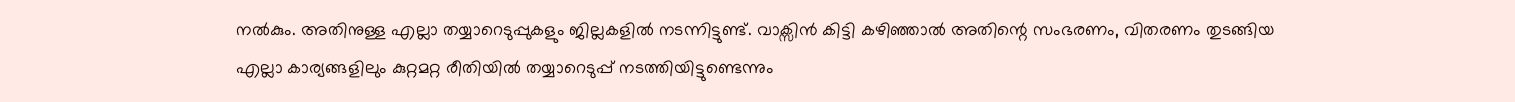നല്‍കും. അതിനുള്ള എല്ലാ തയ്യാറെടുപ്പുകളും ജില്ലകളില്‍ നടന്നിട്ടുണ്ട്. വാക്സിന്‍ കിട്ടി കഴിഞ്ഞാല്‍ അതിന്റെ സംഭരണം, വിതരണം തുടങ്ങിയ എല്ലാ കാര്യങ്ങളിലും കുറ്റമറ്റ രീതിയില്‍ തയ്യാറെടുപ്പ് നടത്തിയിട്ടുണ്ടെന്നും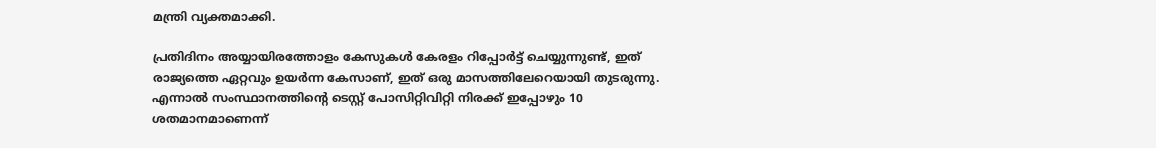മന്ത്രി വ്യക്തമാക്കി.

പ്രതിദിനം അയ്യായിരത്തോളം കേസുകള്‍ കേരളം റിപ്പോര്‍ട്ട് ചെയ്യുന്നുണ്ട്, ഇത് രാജ്യത്തെ ഏറ്റവും ഉയര്‍ന്ന കേസാണ്, ഇത് ഒരു മാസത്തിലേറെയായി തുടരുന്നു. എന്നാല്‍ സംസ്ഥാനത്തിന്റെ ടെസ്റ്റ് പോസിറ്റിവിറ്റി നിരക്ക് ഇപ്പോഴും 10 ശതമാനമാണെന്ന്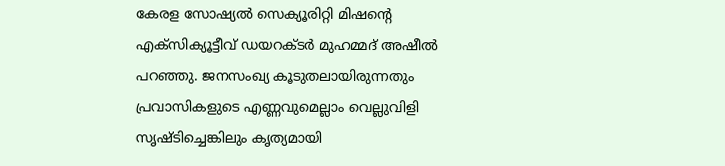കേരള സോഷ്യല്‍ സെക്യൂരിറ്റി മിഷന്റെ എക്‌സിക്യൂട്ടീവ് ഡയറക്ടര്‍ മുഹമ്മദ് അഷീല്‍ പറഞ്ഞു. ജനസംഖ്യ കൂടുതലായിരുന്നതും പ്രവാസികളുടെ എണ്ണവുമെല്ലാം വെല്ലുവിളി സൃഷ്ടിച്ചെങ്കിലും കൃത്യമായി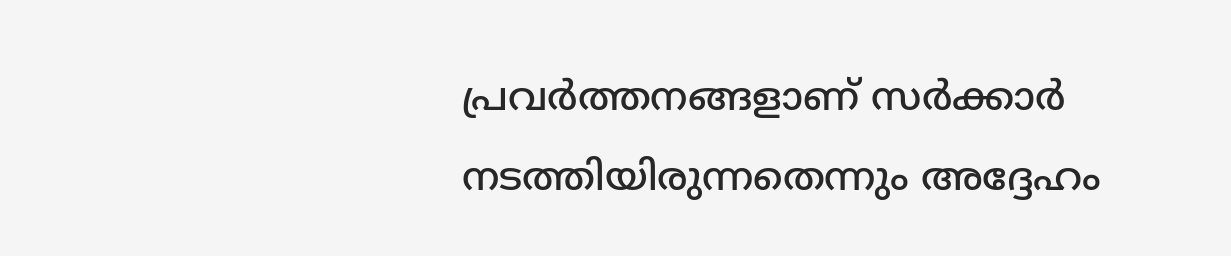പ്രവര്‍ത്തനങ്ങളാണ് സര്‍ക്കാര്‍ നടത്തിയിരുന്നതെന്നും അദ്ദേഹം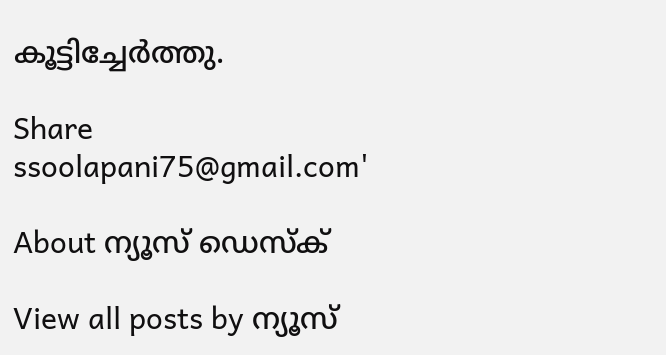കൂട്ടിച്ചേര്‍ത്തു.

Share
ssoolapani75@gmail.com'

About ന്യൂസ് ഡെസ്ക്

View all posts by ന്യൂസ്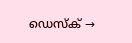ഡെസ്ക് →